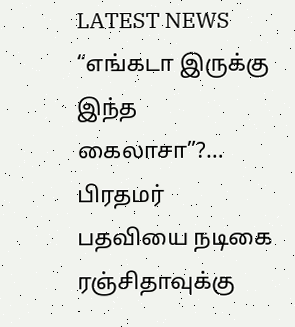LATEST NEWS
“எங்கடா இருக்கு இந்த கைலாசா”?… பிரதமர் பதவியை நடிகை ரஞ்சிதாவுக்கு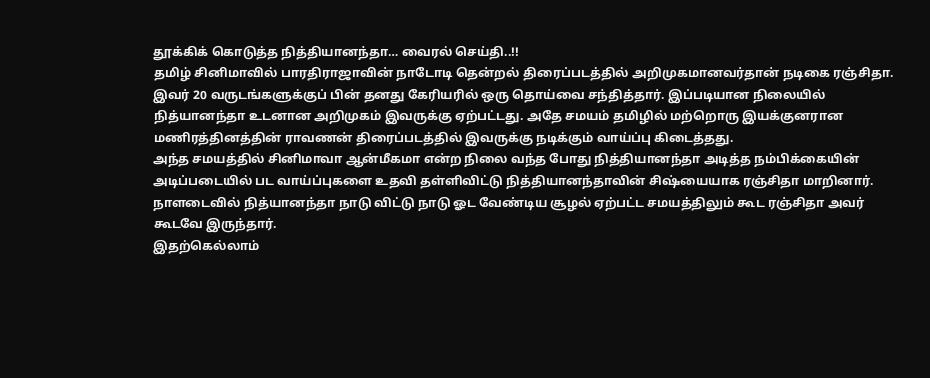தூக்கிக் கொடுத்த நித்தியானந்தா… வைரல் செய்தி..!!
தமிழ் சினிமாவில் பாரதிராஜாவின் நாடோடி தென்றல் திரைப்படத்தில் அறிமுகமானவர்தான் நடிகை ரஞ்சிதா. இவர் 20 வருடங்களுக்குப் பின் தனது கேரியரில் ஒரு தொய்வை சந்தித்தார். இப்படியான நிலையில் நித்யானந்தா உடனான அறிமுகம் இவருக்கு ஏற்பட்டது. அதே சமயம் தமிழில் மற்றொரு இயக்குனரான மணிரத்தினத்தின் ராவணன் திரைப்படத்தில் இவருக்கு நடிக்கும் வாய்ப்பு கிடைத்தது.
அந்த சமயத்தில் சினிமாவா ஆன்மீகமா என்ற நிலை வந்த போது நித்தியானந்தா அடித்த நம்பிக்கையின் அடிப்படையில் பட வாய்ப்புகளை உதவி தள்ளிவிட்டு நித்தியானந்தாவின் சிஷ்யையாக ரஞ்சிதா மாறினார். நாளடைவில் நித்யானந்தா நாடு விட்டு நாடு ஓட வேண்டிய சூழல் ஏற்பட்ட சமயத்திலும் கூட ரஞ்சிதா அவர் கூடவே இருந்தார்.
இதற்கெல்லாம்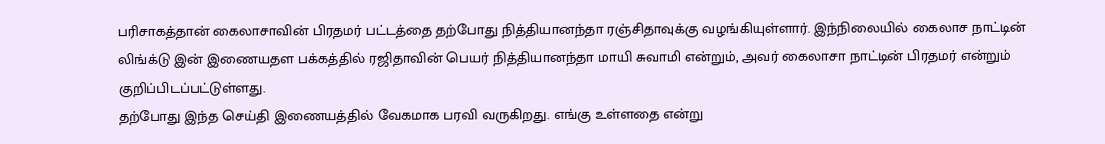பரிசாகத்தான் கைலாசாவின் பிரதமர் பட்டத்தை தற்போது நித்தியானந்தா ரஞ்சிதாவுக்கு வழங்கியுள்ளார். இந்நிலையில் கைலாச நாட்டின் லிங்க்டு இன் இணையதள பக்கத்தில் ரஜிதாவின் பெயர் நித்தியானந்தா மாயி சுவாமி என்றும், அவர் கைலாசா நாட்டின் பிரதமர் என்றும் குறிப்பிடப்பட்டுள்ளது.
தற்போது இந்த செய்தி இணையத்தில் வேகமாக பரவி வருகிறது. எங்கு உள்ளதை என்று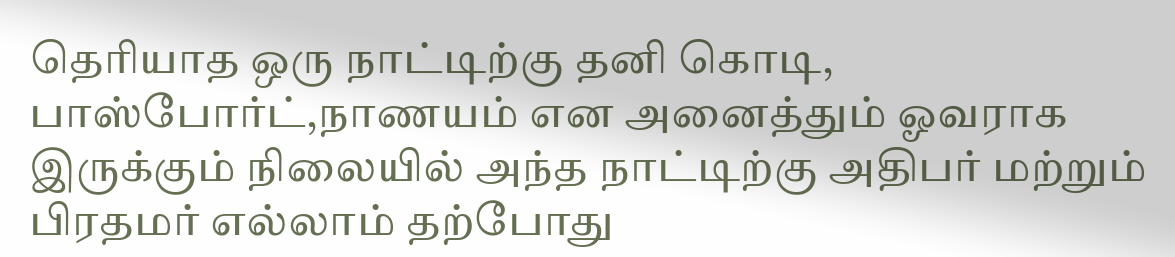தெரியாத ஒரு நாட்டிற்கு தனி கொடி, பாஸ்போர்ட்,நாணயம் என அனைத்தும் ஓவராக இருக்கும் நிலையில் அந்த நாட்டிற்கு அதிபர் மற்றும் பிரதமர் எல்லாம் தற்போது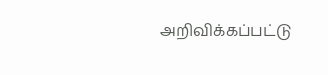அறிவிக்கப்பட்டு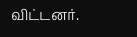விட்டனர்.